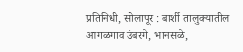प्रतिनिधी, सोलापूर : बार्शी तालुक्यातील आगळगाव उंबरगे, भानसळे,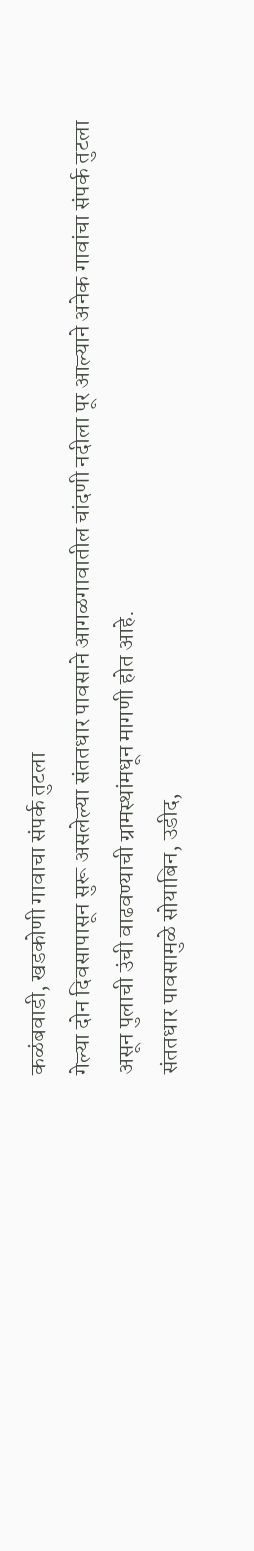कळंबवाडी, खडकोणी गावाचा संपर्क तुटला
गेल्या दोन दिवसापासून सुरू असलेल्या संततधार पावसाने आगळगावातील चांदणी नदीला पूर आल्याने अनेक गावांचा संपर्क तुटला असून पुलाची उंची वाढवण्याची ग्रामस्थांमधून मागणी होत आहे.
संततधार पावसामुळे सोयाबिन, उडीद,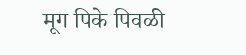मूग पिके पिवळी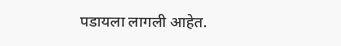पडायला लागली आहेत.